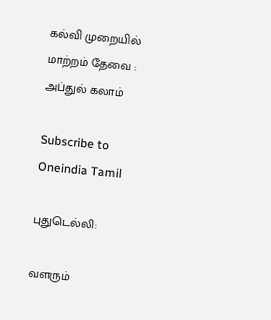கல்வி முறையில் மாற்றம் தேவை : அப்துல் கலாம்

Subscribe to Oneindia Tamil

புதுடெல்லி:

வளரும்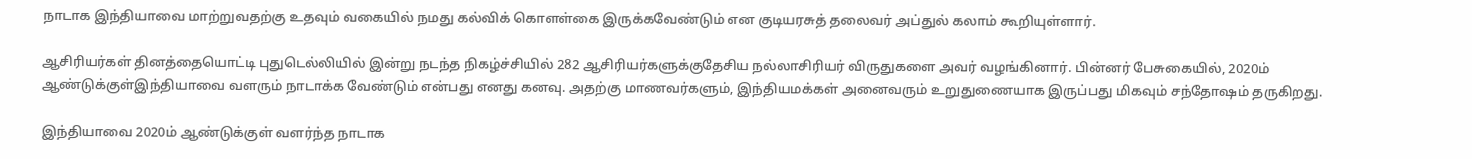நாடாக இந்தியாவை மாற்றுவதற்கு உதவும் வகையில் நமது கல்விக் கொளள்கை இருக்கவேண்டும் என குடியரசுத் தலைவர் அப்துல் கலாம் கூறியுள்ளார்.

ஆசிரியர்கள் தினத்தையொட்டி புதுடெல்லியில் இன்று நடந்த நிகழ்ச்சியில் 282 ஆசிரியர்களுக்குதேசிய நல்லாசிரியர் விருதுகளை அவர் வழங்கினார். பின்னர் பேசுகையில், 2020ம் ஆண்டுக்குள்இந்தியாவை வளரும் நாடாக்க வேண்டும் என்பது எனது கனவு. அதற்கு மாணவர்களும், இந்தியமக்கள் அனைவரும் உறுதுணையாக இருப்பது மிகவும் சந்தோஷம் தருகிறது.

இந்தியாவை 2020ம் ஆண்டுக்குள் வளர்ந்த நாடாக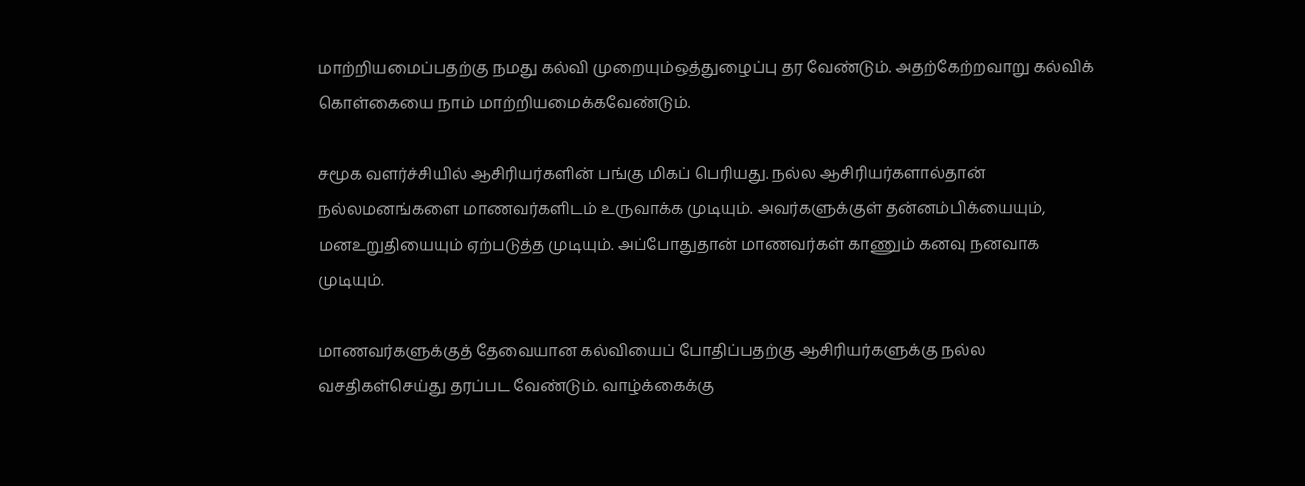மாற்றியமைப்பதற்கு நமது கல்வி முறையும்ஒத்துழைப்பு தர வேண்டும். அதற்கேற்றவாறு கல்விக் கொள்கையை நாம் மாற்றியமைக்கவேண்டும்.

சமூக வளர்ச்சியில் ஆசிரியர்களின் பங்கு மிகப் பெரியது. நல்ல ஆசிரியர்களால்தான் நல்லமனங்களை மாணவர்களிடம் உருவாக்க முடியும். அவர்களுக்குள் தன்னம்பிக்யையும், மனஉறுதியையும் ஏற்படுத்த முடியும். அப்போதுதான் மாணவர்கள் காணும் கனவு நனவாக முடியும்.

மாணவர்களுக்குத் தேவையான கல்வியைப் போதிப்பதற்கு ஆசிரியர்களுக்கு நல்ல வசதிகள்செய்து தரப்பட வேண்டும். வாழ்க்கைக்கு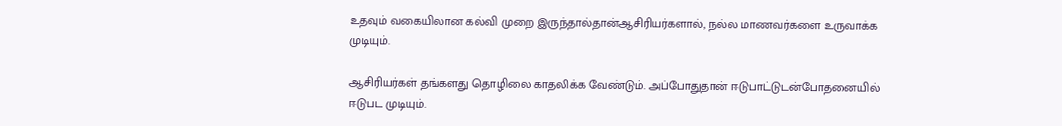உதவும் வகையிலான கல்வி முறை இருந்தால்தான்ஆசிரியர்களால், நல்ல மாணவர்களை உருவாக்க முடியும்.

ஆசிரியர்கள் தங்களது தொழிலை காதலிக்க வேண்டும். அப்போதுதான் ஈடுபாட்டுடன்போதனையில் ஈடுபட முடியும்.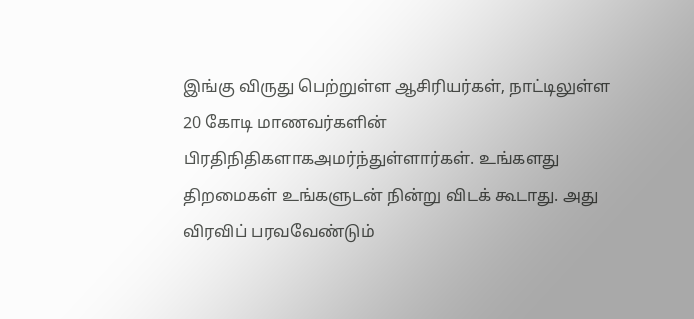இங்கு விருது பெற்றுள்ள ஆசிரியர்கள், நாட்டிலுள்ள 20 கோடி மாணவர்களின் பிரதிநிதிகளாகஅமர்ந்துள்ளார்கள். உங்களது திறமைகள் உங்களுடன் நின்று விடக் கூடாது. அது விரவிப் பரவவேண்டும்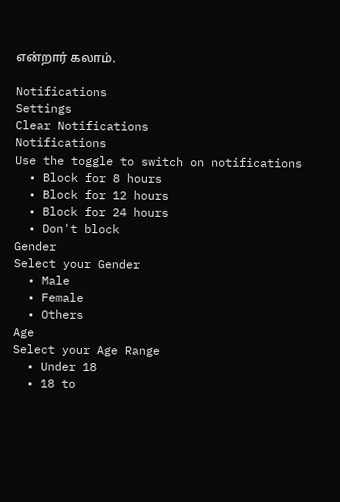என்றார் கலாம்.

Notifications
Settings
Clear Notifications
Notifications
Use the toggle to switch on notifications
  • Block for 8 hours
  • Block for 12 hours
  • Block for 24 hours
  • Don't block
Gender
Select your Gender
  • Male
  • Female
  • Others
Age
Select your Age Range
  • Under 18
  • 18 to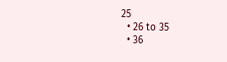25
  • 26 to 35
  • 36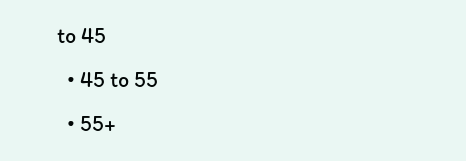to 45
  • 45 to 55
  • 55+